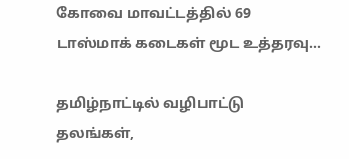கோவை மாவட்டத்தில் 69 டாஸ்மாக் கடைகள் மூட உத்தரவு…

தமிழ்நாட்டில் வழிபாட்டு தலங்கள்,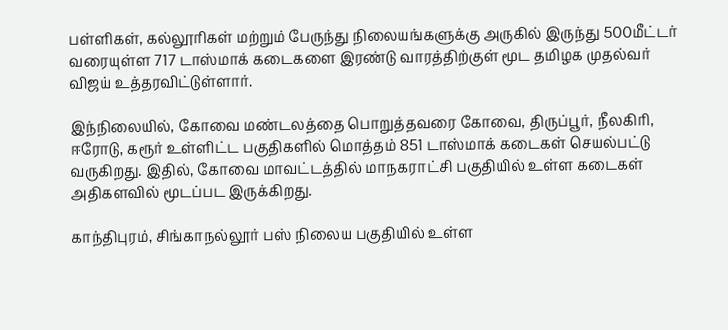பள்ளிகள், கல்லூரிகள் மற்றும் பேருந்து நிலையங்களுக்கு அருகில் இருந்து 500மீட்டர் வரையுள்ள 717 டாஸ்மாக் கடைகளை இரண்டு வாரத்திற்குள் மூட தமிழக முதல்வர் விஜய் உத்தரவிட்டுள்ளார்.

இந்நிலையில், கோவை மண்டலத்தை பொறுத்தவரை கோவை, திருப்பூர், நீலகிரி, ஈரோடு, கரூர் உள்ளிட்ட பகுதிகளில் மொத்தம் 851 டாஸ்மாக் கடைகள் செயல்பட்டு வருகிறது. இதில், கோவை மாவட்டத்தில் மாநகராட்சி பகுதியில் உள்ள கடைகள் அதிகளவில் மூடப்பட இருக்கிறது.

காந்திபுரம், சிங்காநல்லூர் பஸ் நிலைய பகுதியில் உள்ள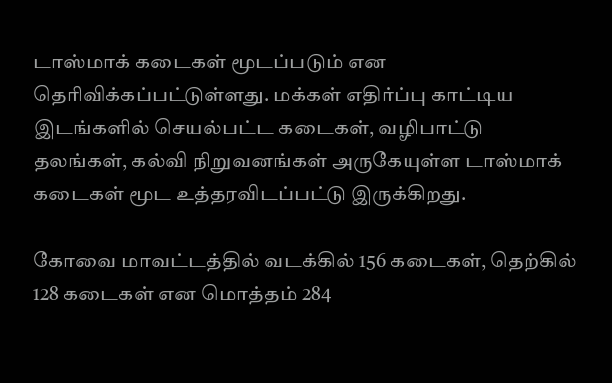டாஸ்மாக் கடைகள் மூடப்படும் என தெரிவிக்கப்பட்டுள்ளது. மக்கள் எதிர்ப்பு காட்டிய இடங்களில் செயல்பட்ட கடைகள், வழிபாட்டு தலங்கள், கல்வி நிறுவனங்கள் அருகேயுள்ள டாஸ்மாக் கடைகள் மூட உத்தரவிடப்பட்டு இருக்கிறது.

கோவை மாவட்டத்தில் வடக்கில் 156 கடைகள், தெற்கில் 128 கடைகள் என மொத்தம் 284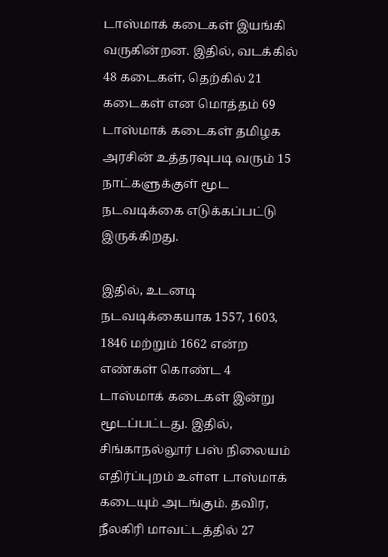டாஸ்மாக் கடைகள் இயங்கி வருகின்றன. இதில், வடக்கில் 48 கடைகள், தெற்கில் 21 கடைகள் என மொத்தம் 69 டாஸ்மாக் கடைகள் தமிழக அரசின் உத்தரவுபடி வரும் 15 நாட்களுக்குள் மூட நடவடிக்கை எடுக்கப்பட்டு இருக்கிறது.

இதில், உடனடி நடவடிக்கையாக 1557, 1603, 1846 மற்றும் 1662 என்ற எண்கள் கொண்ட 4 டாஸ்மாக் கடைகள் இன்று மூடப்பட்டது. இதில், சிங்காநல்லூர் பஸ் நிலையம் எதிர்ப்புறம் உள்ள டாஸ்மாக் கடையும் அடங்கும். தவிர, நீலகிரி மாவட்டத்தில் 27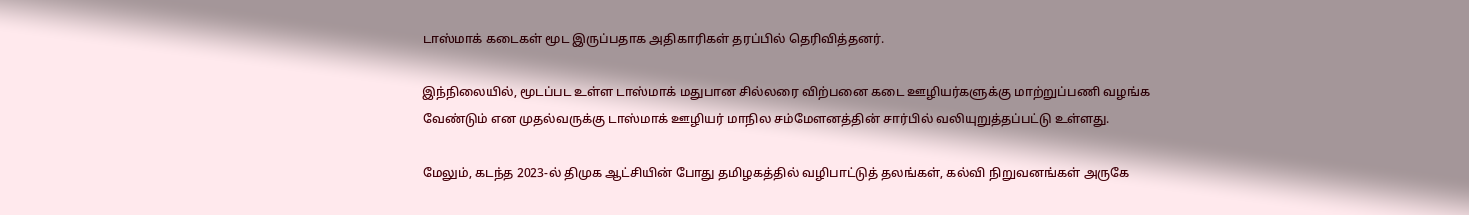டாஸ்மாக் கடைகள் மூட இருப்பதாக அதிகாரிகள் தரப்பில் தெரிவித்தனர்.

இந்நிலையில், மூடப்பட உள்ள டாஸ்மாக் மதுபான சில்லரை விற்பனை கடை ஊழியர்களுக்கு மாற்றுப்பணி வழங்க வேண்டும் என முதல்வருக்கு டாஸ்மாக் ஊழியர் மாநில சம்மேளனத்தின் சார்பில் வலியுறுத்தப்பட்டு உள்ளது.

மேலும், கடந்த 2023-ல் திமுக ஆட்சியின் போது தமிழகத்தில் வழிபாட்டுத் தலங்கள், கல்வி நிறுவனங்கள் அருகே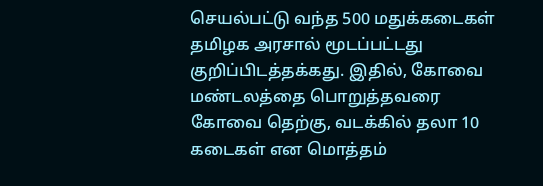செயல்பட்டு வந்த 500 மதுக்கடைகள் தமிழக அரசால் மூடப்பட்டது குறிப்பிடத்தக்கது. இதில், கோவை மண்டலத்தை பொறுத்தவரை கோவை தெற்கு, வடக்கில் தலா 10 கடைகள் என மொத்தம்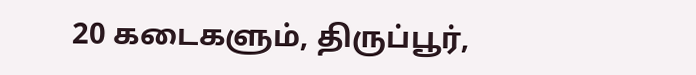20 கடைகளும், திருப்பூர்,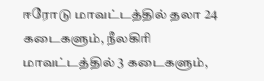ஈரோடு மாவட்டத்தில் தலா 24 கடைகளும், நீலகிரி மாவட்டத்தில் 3 கடைகளும்,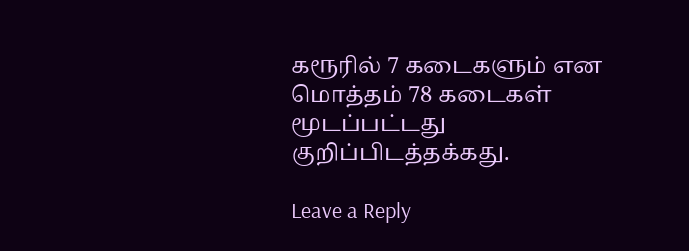கரூரில் 7 கடைகளும் என மொத்தம் 78 கடைகள் மூடப்பட்டது குறிப்பிடத்தக்கது.

Leave a Reply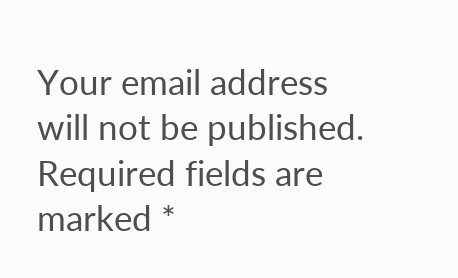Your email address will not be published. Required fields are marked *